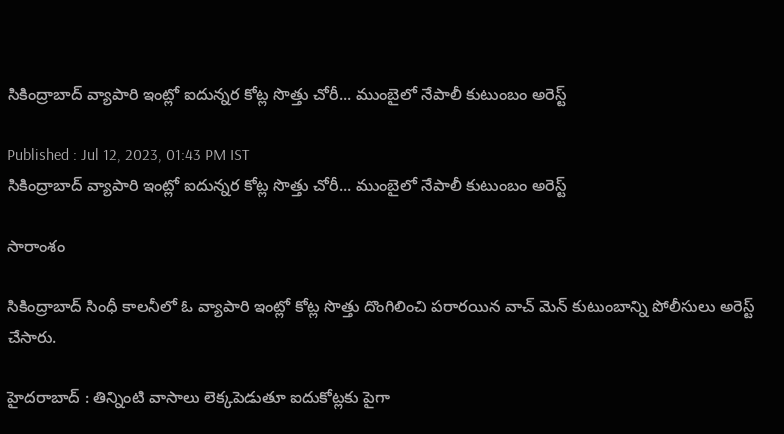సికింద్రాబాద్ వ్యాపారి ఇంట్లో ఐదున్నర కోట్ల సొత్తు చోరీ... ముంబైలో నేపాలీ కుటుంబం అరెస్ట్

Published : Jul 12, 2023, 01:43 PM IST
సికింద్రాబాద్ వ్యాపారి ఇంట్లో ఐదున్నర కోట్ల సొత్తు చోరీ... ముంబైలో నేపాలీ కుటుంబం అరెస్ట్

సారాంశం

సికింద్రాబాద్ సింధీ కాలనీలో ఓ వ్యాపారి ఇంట్లో కోట్ల సొత్తు దొంగిలించి పరారయిన వాచ్ మెన్ కుటుంబాన్ని పోలీసులు అరెస్ట్ చేసారు.

హైదరాబాద్ : తిన్నింటి వాసాలు లెక్కపెడుతూ ఐదుకోట్లకు పైగా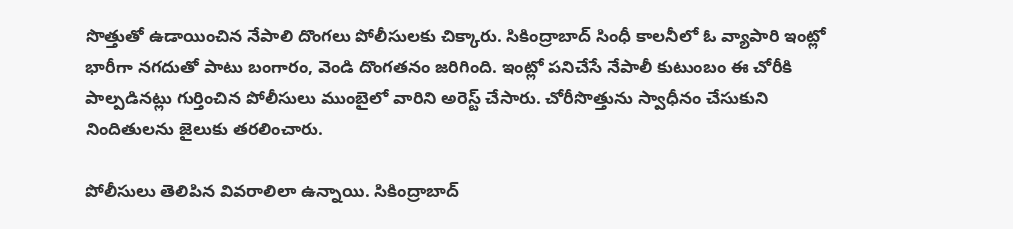సొత్తుతో ఉడాయించిన నేపాలి దొంగలు పోలీసులకు చిక్కారు. సికింద్రాబాద్ సింధీ కాలనీలో ఓ వ్యాపారి ఇంట్లో భారీగా నగదుతో పాటు బంగారం, వెండి దొంగతనం జరిగింది. ఇంట్లో పనిచేసే నేపాలీ కుటుంబం ఈ చోరీకి పాల్పడినట్లు గుర్తించిన పోలీసులు ముంబైలో వారిని అరెస్ట్ చేసారు. చోరీసొత్తును స్వాధీనం చేసుకుని నిందితులను జైలుకు తరలించారు.

పోలీసులు తెలిపిన వివరాలిలా ఉన్నాయి. సికింద్రాబాద్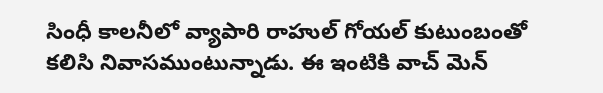సింధీ కాలనీలో వ్యాపారి రాహుల్ గోయల్ కుటుంబంతో కలిసి నివాసముంటున్నాడు. ఈ ఇంటికి వాచ్ మెన్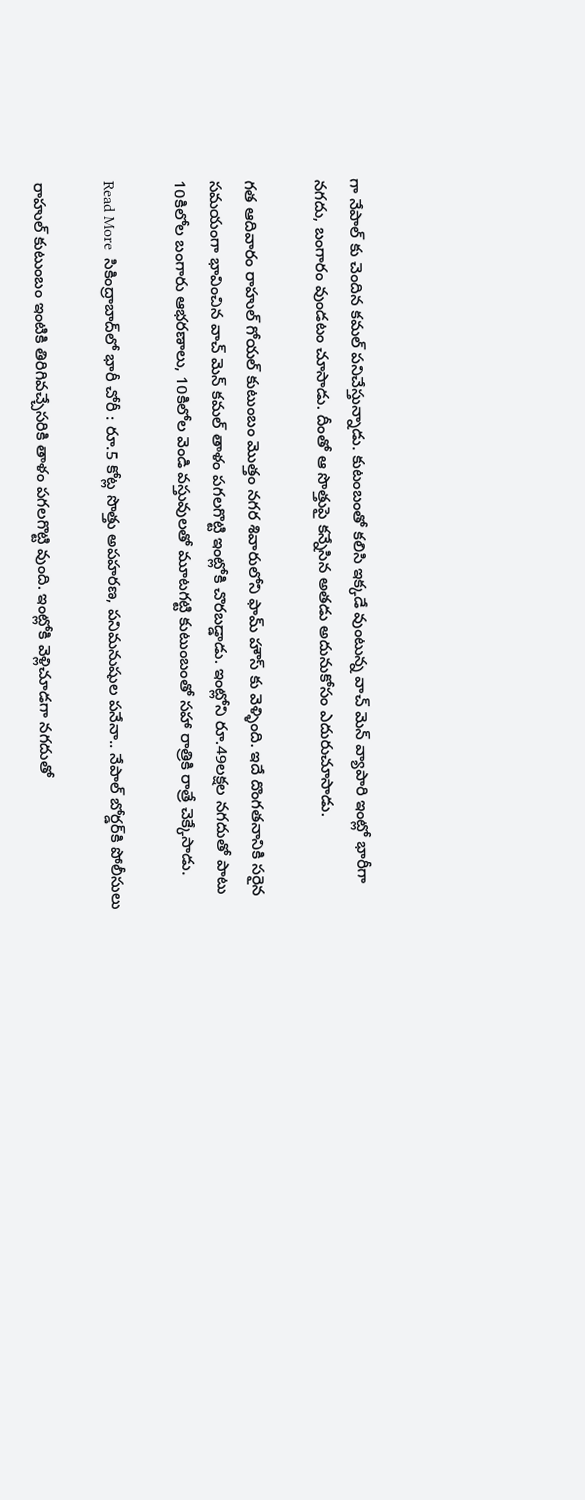గా నేపాల్ కు చెందిన కమల్ పనిచేస్తున్నాడు. కుటంబంతో కలిసి ఇక్కడే వుంటున్న వాచ్ మెన్ వ్యాపారి ఇంట్లో భారీగా నగదు, బంగారం వుండటం చూసాడు. దీంతో ఆ సొత్తుపై కన్నేసిన అతడు అదునుకోసం ఎదురుచూసాడు.

గత ఆదివారం రాహుల్ గోయల్ కుటుంబం మొత్తం నగర శివారులోని ఫామ్ హౌస్ కు వెళ్ళింది. ఇదే దొంగతనానికి సరైన సమయంగా భావించిన వాచ్ మెన్ కమల్ తాళం పగలగొట్టి ఇంట్లోకి చొరబడ్డాడు. ఇంట్లోని రూ.49లక్షల నగదుతో పాటు 10కిలోల బంగారు ఆభరణాలు, 10కిలోల వెండి వస్తువులతో మూటగట్టి కుటుంబంతో సహా రాత్రికి రాత్రే చెక్కేసాడు.

Read More  సికింద్రాబాద్‌లో భారీ చోరీ : రూ.5 కోట్ల సొత్తు అపహరణ, పనిమనుషుల పనేనా.. నేపాల్ బోర్డర్‌కి పోలీసులు

రాహుల్ కుటుంబం ఇంటికి తిరిగివచ్చేసరికి తాళం పగలగొట్టి వుంది. ఇంట్లోకి వెళ్లిచూడగా నగదుతో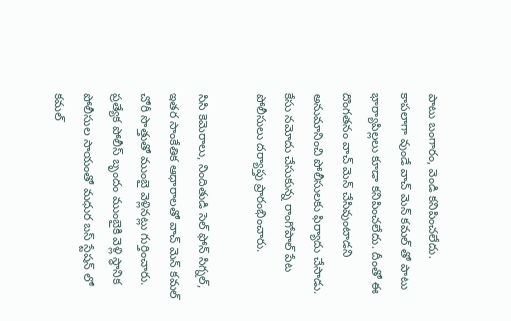పాటు బంగారం, వెండి కనిపించలేదు. కాపలాగా వుండే వాచ్ మెన్ కమల్ తో పాటు భార్యాపిల్లలు కూడా కనిపించలేదు. దీంతో ఈ దొంగతనం వాచ్ మెన్ చేసివుంటాడని అనుమానించి పోలీసులకు ఫిర్యాదు చేసాడు. కేసు నమోదు చేసుకున్న రాంగోపాల్ పేట పోలీసులు దర్యాప్తు ప్రారంభించారు.

సిసి కెమెరాలు, నిందితుడి సెల్ ఫోన్ సిగ్నల్, ఇతర సాంకేతిక ఆధారాలతో వాచ్ మెన్ కమల్ చోరీ సొత్తుతో ముంబై వెళ్లినట్లు గుర్తించారు. ప్రత్యేక పోలీస్ బృందం ముంబైకి వెళ్లి స్థానిక పోలీసుల సాయంతో మధుర బస్ స్టేషన్ లో కమల్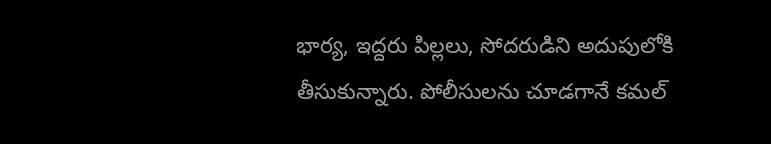భార్య, ఇద్దరు పిల్లలు, సోదరుడిని అదుపులోకి తీసుకున్నారు. పోలీసులను చూడగానే కమల్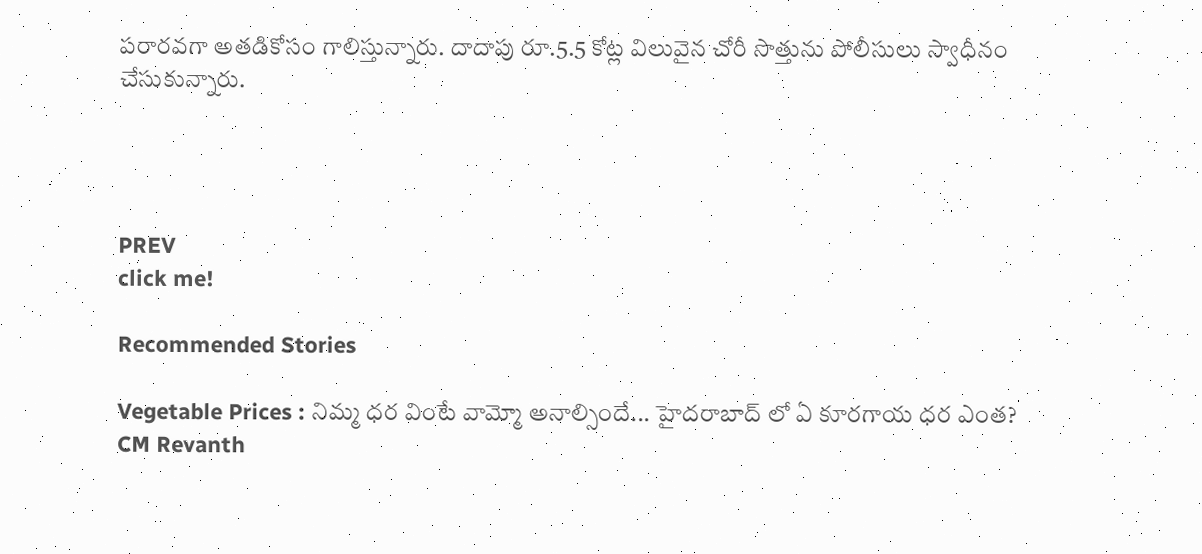పరారవగా అతడికోసం గాలిస్తున్నారు. దాదాపు రూ.5.5 కోట్ల విలువైన చోరీ సొత్తును పోలీసులు స్వాధీనం చేసుకున్నారు.




PREV
click me!

Recommended Stories

Vegetable Prices : నిమ్మ ధర వింటే వామ్మో అనాల్సిందే... హైదరాబాద్ లో ఏ కూరగాయ ధర ఎంత?
CM Revanth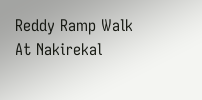Reddy Ramp Walk At Nakirekal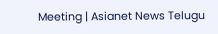Meeting | Asianet News Telugu